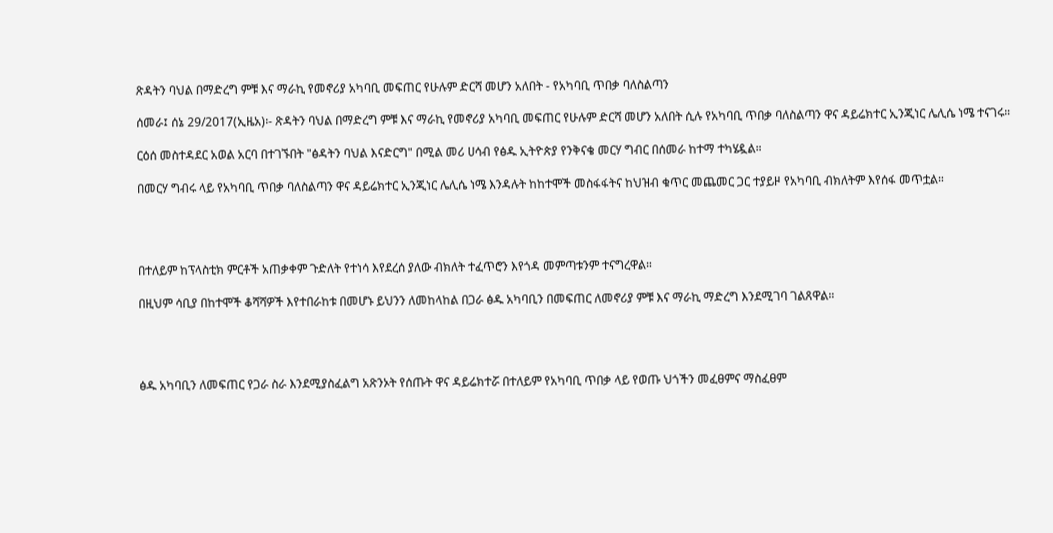ጽዳትን ባህል በማድረግ ምቹ እና ማራኪ የመኖሪያ አካባቢ መፍጠር የሁሉም ድርሻ መሆን አለበት - የአካባቢ ጥበቃ ባለስልጣን

ሰመራ፤ ሰኔ 29/2017(ኢዜአ)፡- ጽዳትን ባህል በማድረግ ምቹ እና ማራኪ የመኖሪያ አካባቢ መፍጠር የሁሉም ድርሻ መሆን አለበት ሲሉ የአካባቢ ጥበቃ ባለስልጣን ዋና ዳይሬክተር ኢንጂነር ሌሊሴ ነሜ ተናገሩ።

ርዕሰ መስተዳደር አወል አርባ በተገኙበት "ፅዳትን ባህል እናድርግ" በሚል መሪ ሀሳብ የፅዱ ኢትዮጵያ የንቅናቄ መርሃ ግብር በሰመራ ከተማ ተካሄዷል።

በመርሃ ግብሩ ላይ የአካባቢ ጥበቃ ባለስልጣን ዋና ዳይሬክተር ኢንጂነር ሌሊሴ ነሜ እንዳሉት ከከተሞች መስፋፋትና ከህዝብ ቁጥር መጨመር ጋር ተያይዞ የአካባቢ ብክለትም እየሰፋ መጥቷል።




በተለይም ከፕላስቲክ ምርቶች አጠቃቀም ጉድለት የተነሳ እየደረሰ ያለው ብክለት ተፈጥሮን እየጎዳ መምጣቱንም ተናግረዋል።

በዚህም ሳቢያ በከተሞች ቆሻሻዎች እየተበራከቱ በመሆኑ ይህንን ለመከላከል በጋራ ፅዱ አካባቢን በመፍጠር ለመኖሪያ ምቹ እና ማራኪ ማድረግ እንደሚገባ ገልጸዋል።




ፅዱ አካባቢን ለመፍጠር የጋራ ስራ እንደሚያስፈልግ አጽንኦት የሰጡት ዋና ዳይሬክተሯ በተለይም የአካባቢ ጥበቃ ላይ የወጡ ህጎችን መፈፀምና ማስፈፀም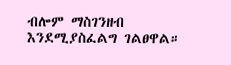ብሎም ማስገንዘብ እንደሚያስፈልግ ገልፀዋል።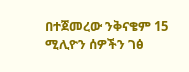በተጀመረው ንቅናቄም 15 ሚሊዮን ሰዎችን ገፅ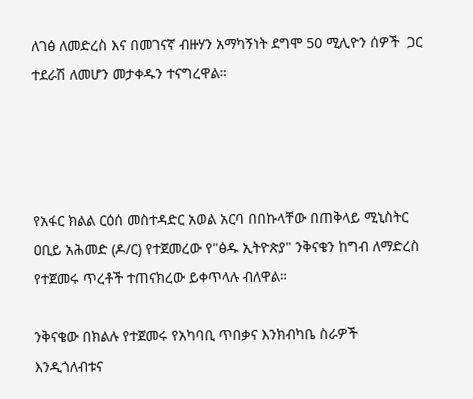ለገፅ ለመድረስ እና በመገናኛ ብዙሃን አማካኝነት ደግሞ 50 ሚሊዮን ሰዎች  ጋር ተደራሽ ለመሆን መታቀዱን ተናግረዋል።




የአፋር ክልል ርዕሰ መስተዳድር አወል አርባ በበኩላቸው በጠቅላይ ሚኒስትር ዐቢይ አሕመድ (ዶ/ር) የተጀመረው የ"ፅዱ ኢትዮጵያ" ንቅናቄን ከግብ ለማድረስ የተጀመሩ ጥረቶች ተጠናክረው ይቀጥላሉ ብለዋል።

ንቅናቄው በክልሉ የተጀመሩ የአካባቢ ጥበቃና እንክብካቤ ስራዎች እንዲጎለብቱና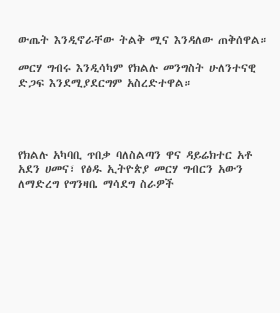ውጤት እንዲኖራቸው ትልቅ ሚና እንዳለው ጠቅሰዋል።

መርሃ ግብሩ እንዲሳካም የክልሉ መንግስት ሁለንተናዊ ድጋፍ እንደሚያደርግም አስረድተዋል።




የክልሉ አካባቢ ጥበቃ ባለስልጣን ዋና ዳይሬክተር አቶ አደን ሀመና፣ የፅዱ ኢትዮጵያ መርሃ ግብርን አውን ለማድረግ የግንዛቤ ማሳደግ ስራዎች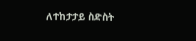ለተከታታይ ስድስት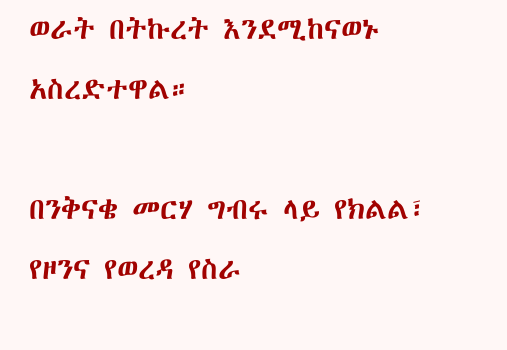ወራት በትኩረት እንደሚከናወኑ አስረድተዋል።

በንቅናቄ መርሃ ግብሩ ላይ የክልል፣ የዞንና የወረዳ የስራ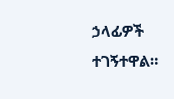ኃላፊዎች ተገኝተዋል።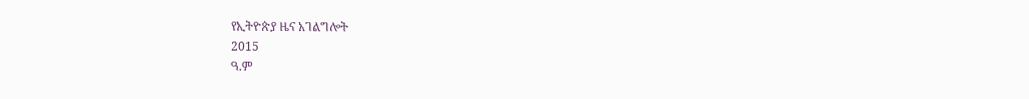የኢትዮጵያ ዜና አገልግሎት
2015
ዓ.ም